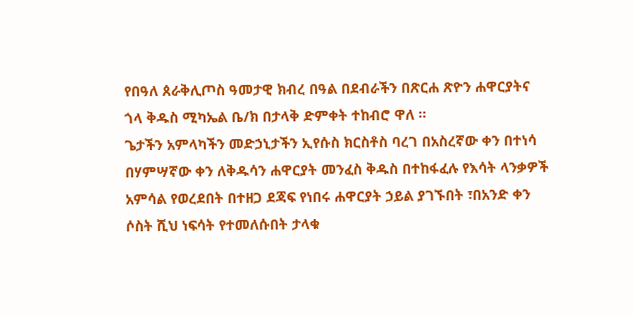የበዓለ ጰራቅሊጦስ ዓመታዊ ክብረ በዓል በደብራችን በጽርሐ ጽዮን ሐዋርያትና ጎላ ቅዱስ ሚካኤል ቤ/ክ በታላቅ ድምቀት ተከብሮ ዋለ ።
ጌታችን አምላካችን መድኃኒታችን ኢየሱስ ክርስቶስ ባረገ በአስረኛው ቀን በተነሳ በሃምሣኛው ቀን ለቅዱሳን ሐዋርያት መንፈስ ቅዱስ በተከፋፈሉ የእሳት ላንቃዎች አምሳል የወረደበት በተዘጋ ደጃፍ የነበሩ ሐዋርያት ኃይል ያገኙበት ፣በአንድ ቀን ሶስት ሺህ ነፍሳት የተመለሱበት ታላቁ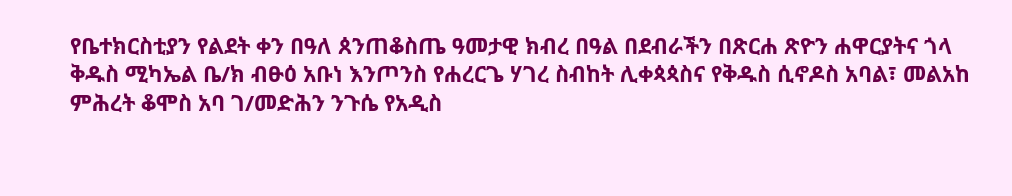የቤተክርስቲያን የልደት ቀን በዓለ ጰንጠቆስጤ ዓመታዊ ክብረ በዓል በደብራችን በጽርሐ ጽዮን ሐዋርያትና ጎላ ቅዱስ ሚካኤል ቤ/ክ ብፁዕ አቡነ እንጦንስ የሐረርጌ ሃገረ ስብከት ሊቀጳጳስና የቅዱስ ሲኖዶስ አባል፣ መልአከ ምሕረት ቆሞስ አባ ገ/መድሕን ንጉሴ የአዲስ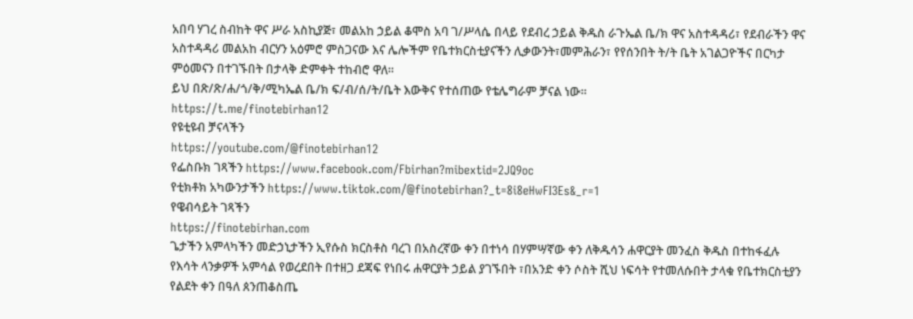አበባ ሃገረ ስብከት ዋና ሥራ አስኪያጅ፣ መልአከ ኃይል ቆሞስ አባ ገ/ሥላሴ በላይ የደብረ ኃይል ቅዱስ ራጉኤል ቤ/ክ ዋና አስተዳዳሪ፣ የደብራችን ዋና አስተዳዳሪ መልአከ ብርሃን አዕምሮ ምስጋናው እና ሌሎችም የቤተክርስቲያናችን ሊቃውንት፣መምሕራን፣ የየሰንበት ት/ት ቤት አገልጋዮችና በርካታ ምዕመናን በተገኙበት በታላቅ ድምቀት ተከብሮ ዋለ።
ይህ በጽ/ጽ/ሐ/ጎ/ቅ/ሚካኤል ቤ/ክ ፍ/ብ/ሰ/ት/ቤት እውቅና የተሰጠው የቴሌግራም ቻናል ነው።
https://t.me/finotebirhan12
የዩቲዩብ ቻናላችን
https://youtube.com/@finotebirhan12
የፌስቡክ ገጻችን https://www.facebook.com/Fbirhan?mibextid=2JQ9oc
የቲክቶክ አካውንታችን https://www.tiktok.com/@finotebirhan?_t=8i8eHwFI3Es&_r=1
የዌብሳይት ገጻችን
https://finotebirhan.com
ጌታችን አምላካችን መድኃኒታችን ኢየሱስ ክርስቶስ ባረገ በአስረኛው ቀን በተነሳ በሃምሣኛው ቀን ለቅዱሳን ሐዋርያት መንፈስ ቅዱስ በተከፋፈሉ የእሳት ላንቃዎች አምሳል የወረደበት በተዘጋ ደጃፍ የነበሩ ሐዋርያት ኃይል ያገኙበት ፣በአንድ ቀን ሶስት ሺህ ነፍሳት የተመለሱበት ታላቁ የቤተክርስቲያን የልደት ቀን በዓለ ጰንጠቆስጤ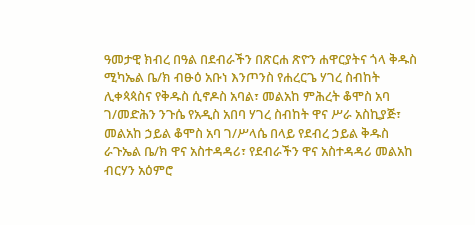ዓመታዊ ክብረ በዓል በደብራችን በጽርሐ ጽዮን ሐዋርያትና ጎላ ቅዱስ ሚካኤል ቤ/ክ ብፁዕ አቡነ እንጦንስ የሐረርጌ ሃገረ ስብከት ሊቀጳጳስና የቅዱስ ሲኖዶስ አባል፣ መልአከ ምሕረት ቆሞስ አባ ገ/መድሕን ንጉሴ የአዲስ አበባ ሃገረ ስብከት ዋና ሥራ አስኪያጅ፣ መልአከ ኃይል ቆሞስ አባ ገ/ሥላሴ በላይ የደብረ ኃይል ቅዱስ ራጉኤል ቤ/ክ ዋና አስተዳዳሪ፣ የደብራችን ዋና አስተዳዳሪ መልአከ ብርሃን አዕምሮ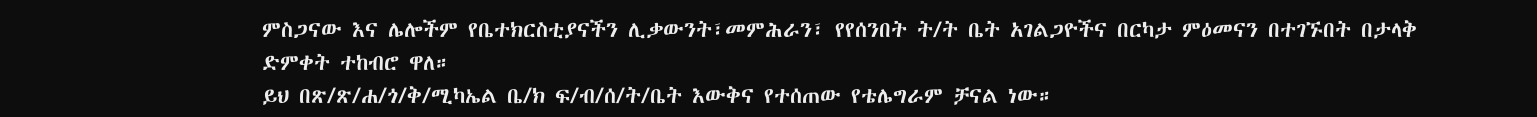ምስጋናው እና ሌሎችም የቤተክርስቲያናችን ሊቃውንት፣መምሕራን፣ የየሰንበት ት/ት ቤት አገልጋዮችና በርካታ ምዕመናን በተገኙበት በታላቅ ድምቀት ተከብሮ ዋለ።
ይህ በጽ/ጽ/ሐ/ጎ/ቅ/ሚካኤል ቤ/ክ ፍ/ብ/ሰ/ት/ቤት እውቅና የተሰጠው የቴሌግራም ቻናል ነው።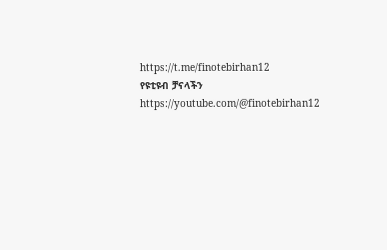https://t.me/finotebirhan12
የዩቲዩብ ቻናላችን
https://youtube.com/@finotebirhan12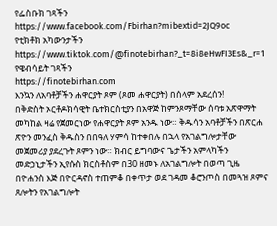የፌስቡክ ገጻችን https://www.facebook.com/Fbirhan?mibextid=2JQ9oc
የቲክቶክ አካውንታችን https://www.tiktok.com/@finotebirhan?_t=8i8eHwFI3Es&_r=1
የዌብሳይት ገጻችን
https://finotebirhan.com
እንኳን ለአባቶቻችን ሐዋርያት ጾም (ጾመ ሐዋርያት) በሰላም አደረሰን!
በቅድስት ኦርቶዶክሳዊት ቤተክርስቲያን በአዋጅ ከምንጾማቸው ሰባቱ አጽዋማት መካከል ዛሬ የጀመርነው የሐዋርያት ጾም አንዱ ነው። ቅዱሳን አባቶቻችን በጽርሐ ጽዮን መንፈስ ቅዱስን በበዓለ ሃምሳ ከተቀበሉ በኋላ የአገልግሎታቸው መጀመሪያ ያደረጉት ጾምን ነው። ክብር ይግባውና ጌታችን አምላካችን መድኃኒታችን ኢየሱስ ክርስቶስም በ30 ዘመኑ ለአገልግሎት በወጣ ጊዜ በዮሐንስ እጅ በዮርዳኖስ ተጠምቆ በቀጥታ ወደ ገዳመ ቆሮንጦስ በመጓዝ ጾምና ጸሎትን የአገልግሎት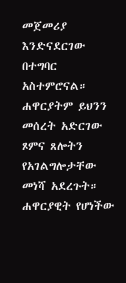መጀመሪያ እንድናደርገው በተግባር አስተምሮናል። ሐዋርያትም ይህንን መሰረት አድርገው ጾምና ጸሎትን የአገልግሎታቸው መነሻ አደረጉት።
ሐዋርያዊት የሆነችው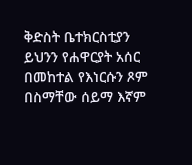ቅድስት ቤተክርስቲያን ይህንን የሐዋርያት አሰር በመከተል የእነርሱን ጾም በስማቸው ሰይማ እኛም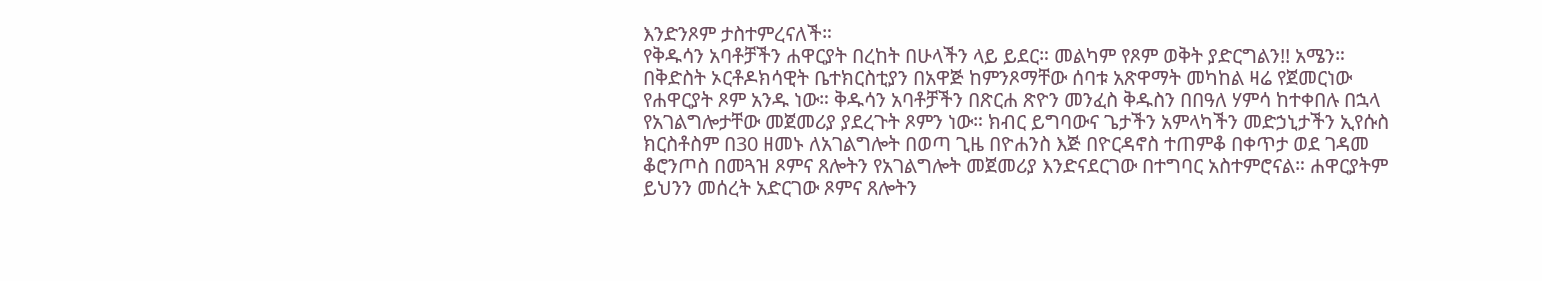እንድንጾም ታስተምረናለች።
የቅዱሳን አባቶቻችን ሐዋርያት በረከት በሁላችን ላይ ይደር። መልካም የጾም ወቅት ያድርግልን!! አሜን።
በቅድስት ኦርቶዶክሳዊት ቤተክርስቲያን በአዋጅ ከምንጾማቸው ሰባቱ አጽዋማት መካከል ዛሬ የጀመርነው የሐዋርያት ጾም አንዱ ነው። ቅዱሳን አባቶቻችን በጽርሐ ጽዮን መንፈስ ቅዱስን በበዓለ ሃምሳ ከተቀበሉ በኋላ የአገልግሎታቸው መጀመሪያ ያደረጉት ጾምን ነው። ክብር ይግባውና ጌታችን አምላካችን መድኃኒታችን ኢየሱስ ክርስቶስም በ30 ዘመኑ ለአገልግሎት በወጣ ጊዜ በዮሐንስ እጅ በዮርዳኖስ ተጠምቆ በቀጥታ ወደ ገዳመ ቆሮንጦስ በመጓዝ ጾምና ጸሎትን የአገልግሎት መጀመሪያ እንድናደርገው በተግባር አስተምሮናል። ሐዋርያትም ይህንን መሰረት አድርገው ጾምና ጸሎትን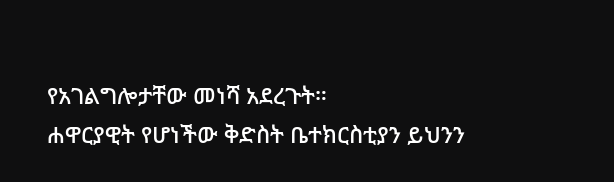የአገልግሎታቸው መነሻ አደረጉት።
ሐዋርያዊት የሆነችው ቅድስት ቤተክርስቲያን ይህንን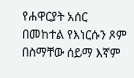የሐዋርያት አሰር በመከተል የእነርሱን ጾም በስማቸው ሰይማ እኛም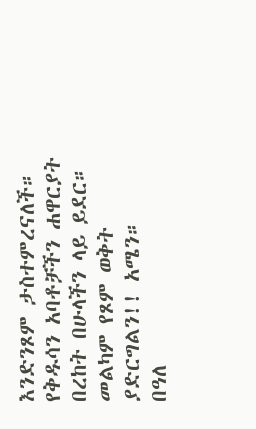እንድንጾም ታስተምረናለች።
የቅዱሳን አባቶቻችን ሐዋርያት በረከት በሁላችን ላይ ይደር። መልካም የጾም ወቅት ያድርግልን!! አሜን።
በዓለ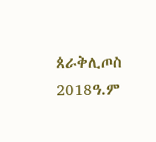ጰራቅሊጦስ 2018ዓ.ም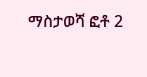ማስታወሻ ፎቶ 2